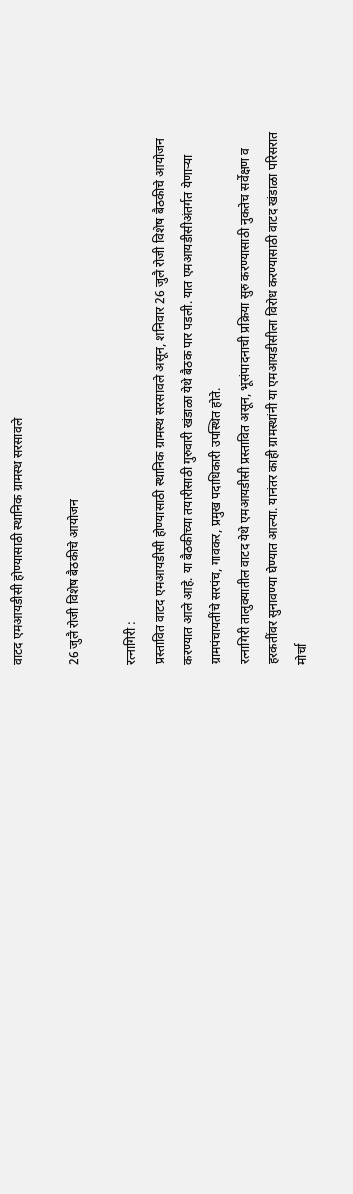वाटद एमआयडीसी होण्यासाठी स्थानिक ग्रामस्थ सरसावले

26 जुलै रोजी विशेष बैठकीचे आयोजन

रत्नागिरी :
प्रस्तावित वाटद एमआयडीसी होण्यासाठी स्थानिक ग्रामस्थ सरसावले असून, शनिवार 26 जुलै रोजी विशेष बैठकीचे आयोजन करण्यात आले आहे. या बैठकीच्या तयारीसाठी गुरुवारी खंडाळा येथे बैठक पार पडली. यात एमआयडीसीअंतर्गत येणार्‍या ग्रामपंचायतींचे सरपंच, गावकर, प्रमुख पदाधिकारी उपस्थित होते.
रत्नागिरी तालुक्यातील वाटद येथे एमआयडीसी प्रस्तावित असून, भूसंपादनाची प्रक्रिया सुरु करण्यासाठी नुकतेच सर्वेक्षण व हरकतींवर सुनावण्या घेण्यात आल्या. यानंतर काही ग्रामस्थांनी या एमआयडीसीला विरोध करण्यासाठी वाटद खंडाळा परिसरात मोर्चा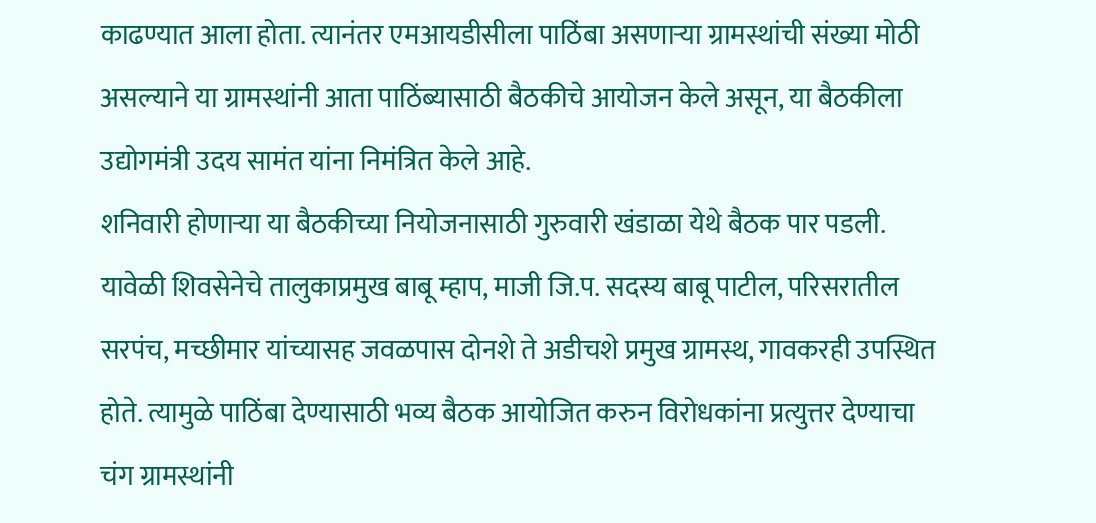काढण्यात आला होता. त्यानंतर एमआयडीसीला पाठिंबा असणार्‍या ग्रामस्थांची संख्या मोठी असल्याने या ग्रामस्थांनी आता पाठिंब्यासाठी बैठकीचे आयोजन केले असून, या बैठकीला उद्योगमंत्री उदय सामंत यांना निमंत्रित केले आहे.
शनिवारी होणार्‍या या बैठकीच्या नियोजनासाठी गुरुवारी खंडाळा येथे बैठक पार पडली. यावेळी शिवसेनेचे तालुकाप्रमुख बाबू म्हाप, माजी जि.प. सदस्य बाबू पाटील, परिसरातील सरपंच, मच्छीमार यांच्यासह जवळपास दोनशे ते अडीचशे प्रमुख ग्रामस्थ, गावकरही उपस्थित होते. त्यामुळे पाठिंबा देण्यासाठी भव्य बैठक आयोजित करुन विरोधकांना प्रत्युत्तर देण्याचा चंग ग्रामस्थांनी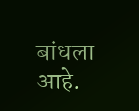बांधला आहे.